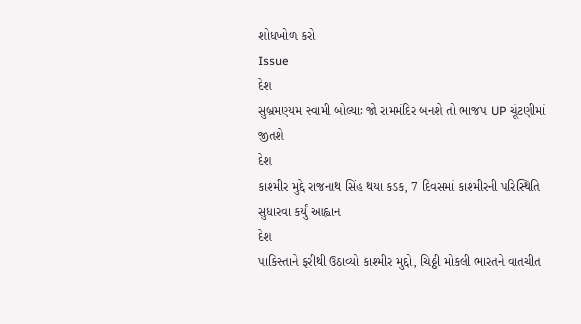શોધખોળ કરો
Issue
દેશ
સુબ્રમણ્યમ સ્વામી બોલ્યાઃ જો રામમંદિર બનશે તો ભાજપ UP ચૂંટણીમાં જીતશે
દેશ
કાશ્મીર મુદ્દે રાજનાથ સિંહ થયા કડક, 7 દિવસમાં કાશ્મીરની પરિસ્થિતિ સુધારવા કર્યું આહ્વાન
દેશ
પાકિસ્તાને ફરીથી ઉઠાવ્યો કાશ્મીર મુદ્દો, ચિઠ્ઠી મોકલી ભારતને વાતચીત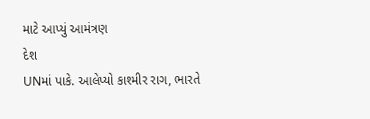માટે આપ્યું આમંત્રણ
દેશ
UNમાં પાકે. આલેપ્યો કાશ્મીર રાગ, ભારતે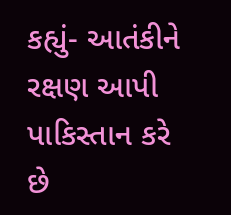કહ્યું- આતંકીને રક્ષણ આપી પાકિસ્તાન કરે છે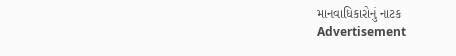માનવાધિકારોનું નાટક
Advertisement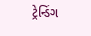ટ્રેન્ડિંગ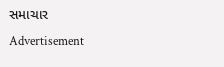સમાચાર
Advertisement